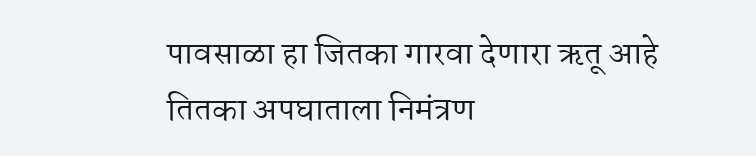पावसाळा हा जितका गारवा देणारा ऋतू आहे तितका अपघाताला निमंत्रण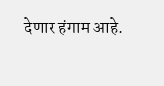देणार हंगाम आहे.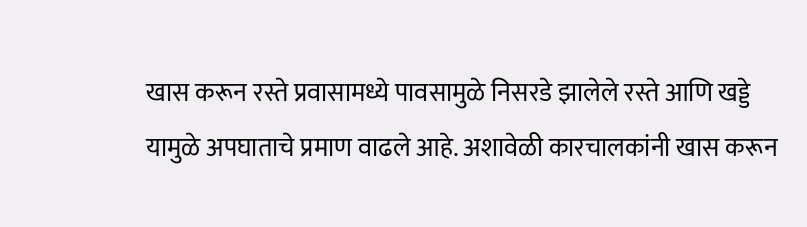खास करून रस्ते प्रवासामध्ये पावसामुळे निसरडे झालेले रस्ते आणि खड्डे यामुळे अपघाताचे प्रमाण वाढले आहे. अशावेळी कारचालकांनी खास करून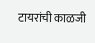टायरांची काळजी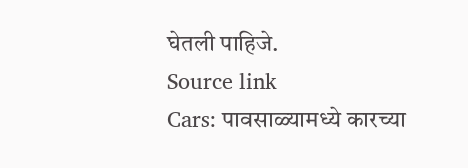घेतली पाहिजे.
Source link
Cars: पावसाळ्यामध्ये कारच्या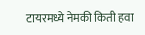टायरमध्ये नेमकी किती हवा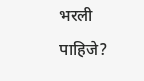भरली पाहिजे?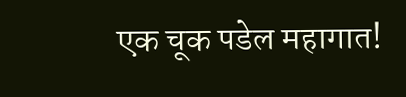एक चूक पडेल महागात!